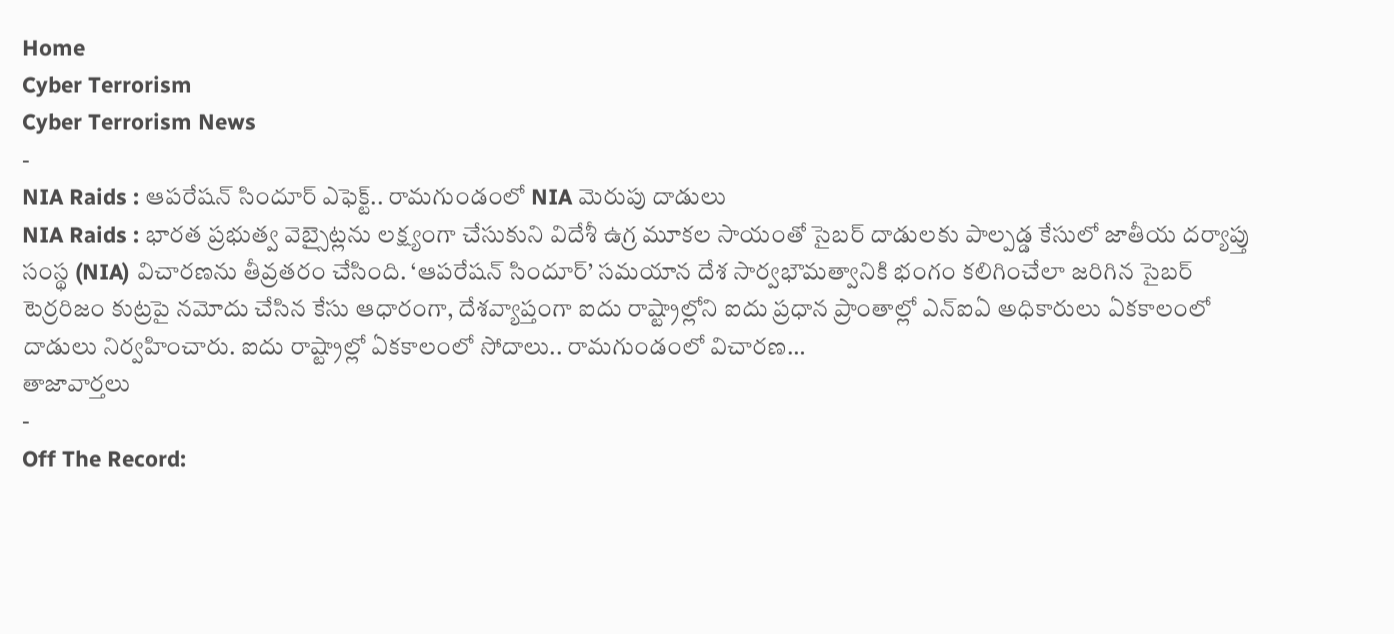Home
Cyber Terrorism
Cyber Terrorism News
-
NIA Raids : ఆపరేషన్ సిందూర్ ఎఫెక్ట్.. రామగుండంలో NIA మెరుపు దాడులు
NIA Raids : భారత ప్రభుత్వ వెబ్సైట్లను లక్ష్యంగా చేసుకుని విదేశీ ఉగ్ర మూకల సాయంతో సైబర్ దాడులకు పాల్పడ్డ కేసులో జాతీయ దర్యాప్తు సంస్థ (NIA) విచారణను తీవ్రతరం చేసింది. ‘ఆపరేషన్ సిందూర్’ సమయాన దేశ సార్వభౌమత్వానికి భంగం కలిగించేలా జరిగిన సైబర్ టెర్రరిజం కుట్రపై నమోదు చేసిన కేసు ఆధారంగా, దేశవ్యాప్తంగా ఐదు రాష్ట్రాల్లోని ఐదు ప్రధాన ప్రాంతాల్లో ఎన్ఐఏ అధికారులు ఏకకాలంలో దాడులు నిర్వహించారు. ఐదు రాష్ట్రాల్లో ఏకకాలంలో సోదాలు.. రామగుండంలో విచారణ…
తాజావార్తలు
-
Off The Record: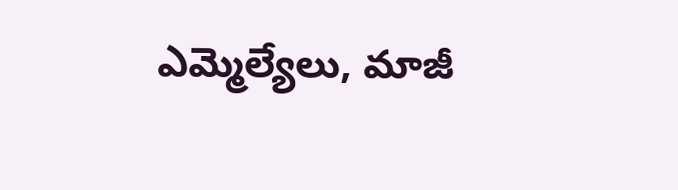ఎమ్మెల్యేలు, మాజీ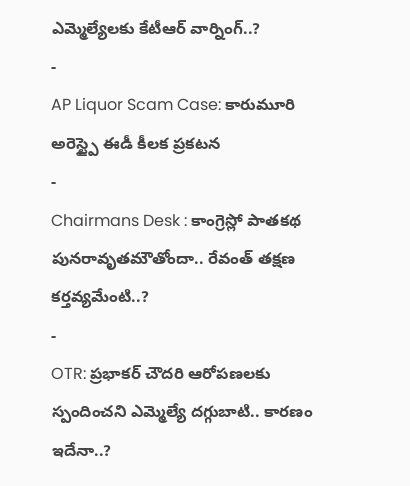ఎమ్మెల్యేలకు కేటీఆర్ వార్నింగ్..?
-
AP Liquor Scam Case: కారుమూరి అరెస్ట్పై ఈడీ కీలక ప్రకటన
-
Chairmans Desk : కాంగ్రెస్లో పాతకథ పునరావృతమౌతోందా.. రేవంత్ తక్షణ కర్తవ్యమేంటి..?
-
OTR: ప్రభాకర్ చౌదరి ఆరోపణలకు స్పందించని ఎమ్మెల్యే దగ్గుబాటి.. కారణం ఇదేనా..?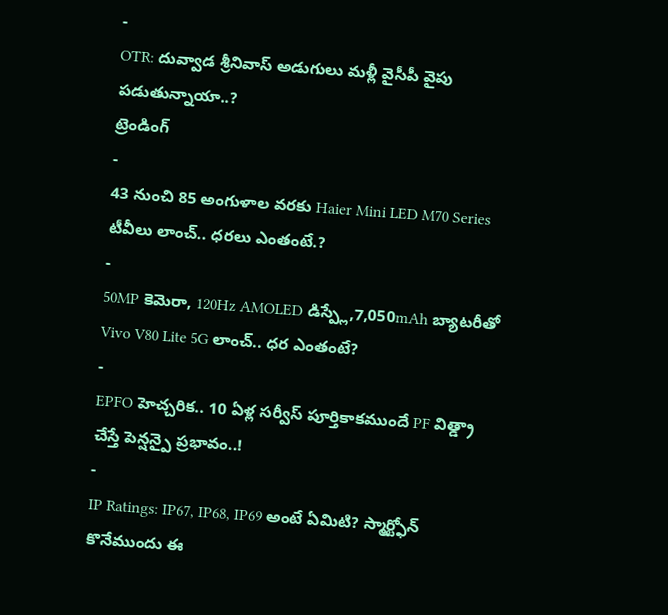-
OTR: దువ్వాడ శ్రీనివాస్ అడుగులు మళ్లీ వైసీపీ వైపు పడుతున్నాయా..?
ట్రెండింగ్
-
43 నుంచి 85 అంగుళాల వరకు Haier Mini LED M70 Series టీవీలు లాంచ్.. ధరలు ఎంతంటే.?
-
50MP కెమెరా, 120Hz AMOLED డిస్ప్లే,7,050mAh బ్యాటరీతో Vivo V80 Lite 5G లాంచ్.. ధర ఎంతంటే?
-
EPFO హెచ్చరిక.. 10 ఏళ్ల సర్వీస్ పూర్తికాకముందే PF విత్డ్రా చేస్తే పెన్షన్పై ప్రభావం..!
-
IP Ratings: IP67, IP68, IP69 అంటే ఏమిటి? స్మార్ట్ఫోన్ కొనేముందు ఈ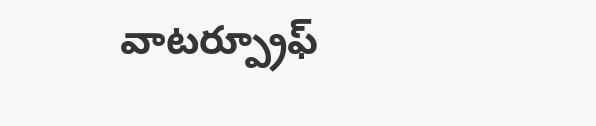వాటర్ప్రూఫ్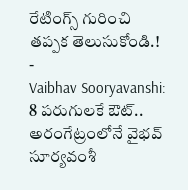రేటింగ్స్ గురించి తప్పక తెలుసుకోండి.!
-
Vaibhav Sooryavanshi: 8 పరుగులకే ఔట్.. అరంగేట్రంలోనే వైభవ్ సూర్యవంశీ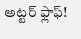అట్టర్ ఫ్లాఫ్!